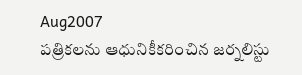Aug2007
పత్రికలను ఆధునికీకరించిన జర్నలిస్టు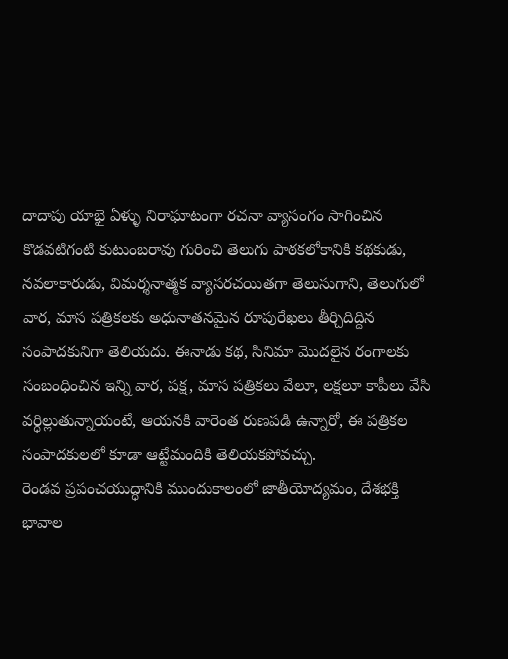దాదాపు యాభై ఏళ్ళు నిరాఘాటంగా రచనా వ్యాసంగం సాగించిన కొడవటిగంటి కుటుంబరావు గురించి తెలుగు పాఠకలోకానికి కథకుడు, నవలాకారుడు, విమర్శనాత్మక వ్యాసరచయితగా తెలుసుగాని, తెలుగులో వార, మాస పత్రికలకు అధునాతనమైన రూపురేఖలు తీర్చిదిద్దిన సంపాదకునిగా తెలియదు. ఈనాడు కథ, సినిమా మొదలైన రంగాలకు సంబంధించిన ఇన్ని వార, పక్ష, మాస పత్రికలు వేలూ, లక్షలూ కాపీలు వేసి వర్ధిల్లుతున్నాయంటే, ఆయనకి వారెంత రుణపడి ఉన్నారో, ఈ పత్రికల సంపాదకులలో కూడా ఆట్టేమందికి తెలియకపోవచ్చు.
రెండవ ప్రపంచయుద్ధానికి ముందుకాలంలో జాతీయోద్యమం, దేశభక్తి భావాల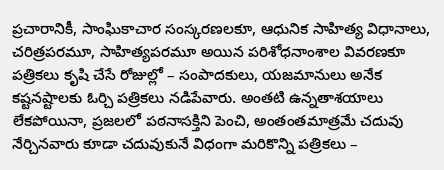ప్రచారానికీ, సాంఘికాచార సంస్కరణలకూ, ఆధునిక సాహిత్య విధానాలు, చరిత్రపరమూ, సాహిత్యపరమూ అయిన పరిశోధనాంశాల వివరణకూ పత్రికలు కృషి చేసే రోజుల్లో – సంపాదకులు, యజమానులు అనేక కష్టనష్టాలకు ఓర్చి పత్రికలు నడిపేవారు. అంతటి ఉన్నతాశయాలు లేకపోయినా, ప్రజలలో పఠనాసక్తిని పెంచి, అంతంతమాత్రమే చదువు నేర్చినవారు కూడా చదువుకునే విధంగా మరికొన్ని పత్రికలు –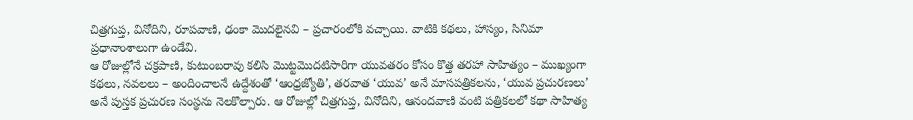చిత్రగుప్త, వినోదిని, రూపవాణి, ఢంకా మొదలైనవి – ప్రచారంలోకి వచ్చాయి. వాటికి కథలు, హాస్యం, సినిమా ప్రధానాంశాలుగా ఉండేవి.
ఆ రోజుల్లోనే చక్రపాణి, కుటుంబరావు కలిసి మొట్టమొదటిసారిగా యువతరం కోసం కొత్త తరహా సాహిత్యం – ముఖ్యంగా కథలు, నవలలు – అందించాలనే ఉద్దేశంతో ‘ఆంధ్రజ్యోతి’, తరవాత ‘యువ’ అనే మాసపత్రికలను, ‘యువ ప్రచురణలు’ అనే పుస్తక ప్రచురణ సంస్థను నెలకొల్పారు. ఆ రోజుల్లో చిత్రగుప్త, వినోదిని, ఆనందవాణి వంటి పత్రికలలో కథా సాహిత్య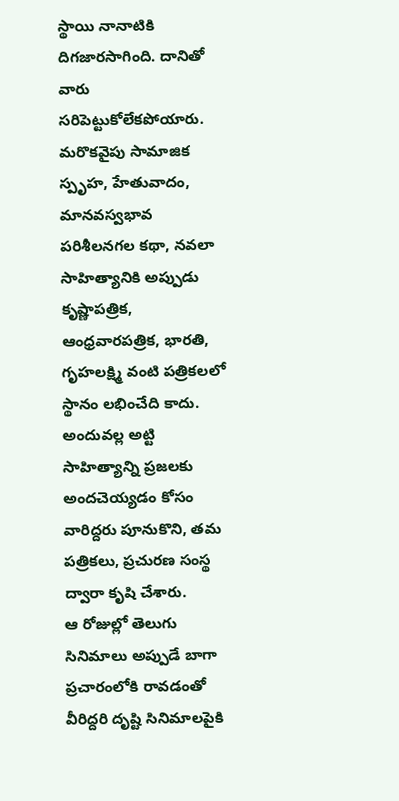స్థాయి నానాటికి దిగజారసాగింది. దానితో వారు సరిపెట్టుకోలేకపోయారు. మరొకవైపు సామాజిక స్పృహ, హేతువాదం, మానవస్వభావ పరిశీలనగల కథా, నవలా సాహిత్యానికి అప్పుడు కృష్ణాపత్రిక, ఆంధ్రవారపత్రిక, భారతి, గృహలక్ష్మి వంటి పత్రికలలో స్థానం లభించేది కాదు. అందువల్ల అట్టి సాహిత్యాన్ని ప్రజలకు అందచెయ్యడం కోసం వారిద్దరు పూనుకొని, తమ పత్రికలు, ప్రచురణ సంస్థ ద్వారా కృషి చేశారు.
ఆ రోజుల్లో తెలుగు సినిమాలు అప్పుడే బాగా ప్రచారంలోకి రావడంతో వీరిద్దరి దృష్టి సినిమాలపైకి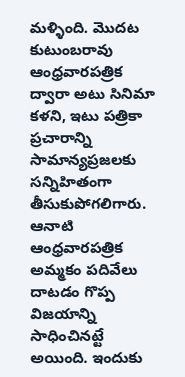మళ్ళింది. మొదట కుటుంబరావు ఆంధ్రవారపత్రిక ద్వారా అటు సినిమా కళని, ఇటు పత్రికా ప్రచారాన్ని సామాన్యప్రజలకు సన్నిహితంగా తీసుకుపోగలిగారు. ఆనాటి ఆంధ్రవారపత్రిక అమ్మకం పదివేలు దాటడం గొప్ప విజయాన్ని సాధించినట్టే అయింది. ఇందుకు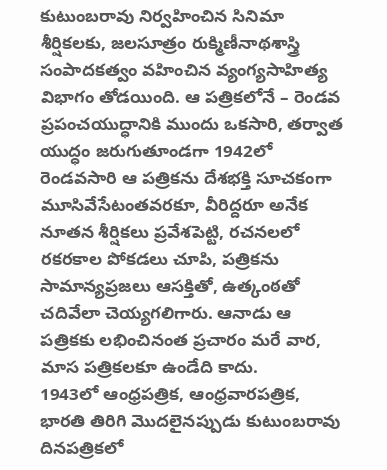కుటుంబరావు నిర్వహించిన సినిమా శీర్షికలకు, జలసూత్రం రుక్మిణీనాథశాస్త్రి సంపాదకత్వం వహించిన వ్యంగ్యసాహిత్య విభాగం తోడయింది. ఆ పత్రికలోనే – రెండవ ప్రపంచయుద్ధానికి ముందు ఒకసారి, తర్వాత యుద్ధం జరుగుతూండగా 1942లో రెండవసారి ఆ పత్రికను దేశభక్తి సూచకంగా మూసివేసేటంతవరకూ, వీరిద్దరూ అనేక నూతన శీర్షికలు ప్రవేశపెట్టి, రచనలలో రకరకాల పోకడలు చూపి, పత్రికను సామాన్యప్రజలు ఆసక్తితో, ఉత్కంఠతో చదివేలా చెయ్యగలిగారు. ఆనాడు ఆ పత్రికకు లభించినంత ప్రచారం మరే వార, మాస పత్రికలకూ ఉండేది కాదు.
1943లో ఆంధ్రపత్రిక, ఆంధ్రవారపత్రిక, భారతి తిరిగి మొదలైనప్పుడు కుటుంబరావు దినపత్రికలో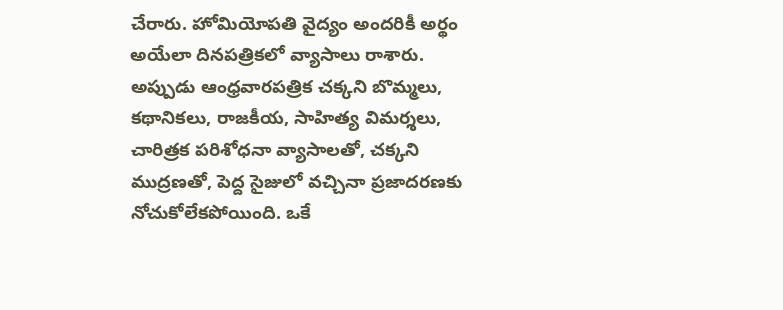చేరారు. హోమియోపతి వైద్యం అందరికీ అర్థం అయేలా దినపత్రికలో వ్యాసాలు రాశారు. అప్పుడు ఆంధ్రవారపత్రిక చక్కని బొమ్మలు, కథానికలు, రాజకీయ, సాహిత్య విమర్శలు, చారిత్రక పరిశోధనా వ్యాసాలతో, చక్కని ముద్రణతో, పెద్ద సైజులో వచ్చినా ప్రజాదరణకు నోచుకోలేకపోయింది. ఒకే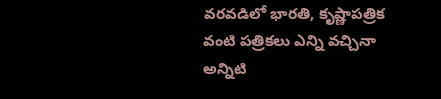వరవడిలో భారతి, కృష్ణాపత్రిక వంటి పత్రికలు ఎన్ని వచ్చినా అన్నిటి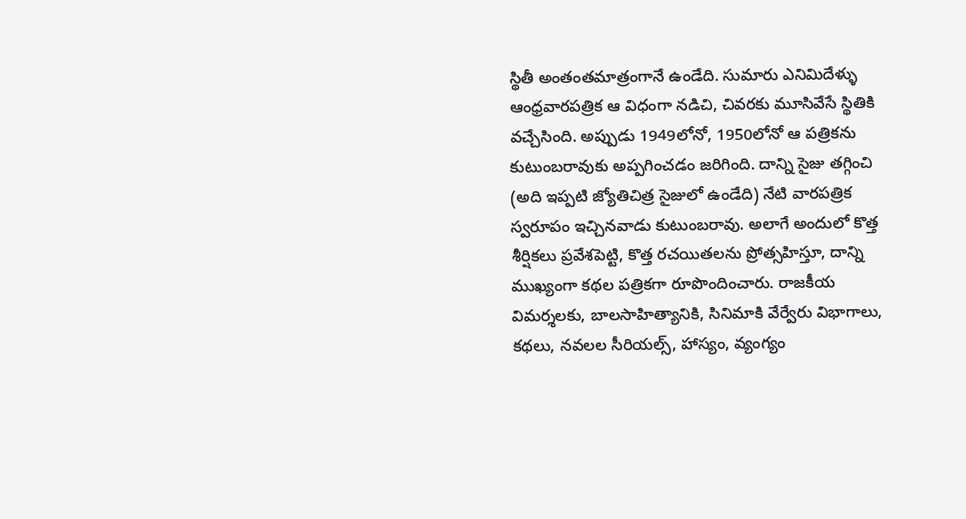స్థితీ అంతంతమాత్రంగానే ఉండేది. సుమారు ఎనిమిదేళ్ళు ఆంధ్రవారపత్రిక ఆ విధంగా నడిచి, చివరకు మూసివేసే స్థితికి వచ్చేసింది. అప్పుడు 1949లోనో, 1950లోనో ఆ పత్రికను కుటుంబరావుకు అప్పగించడం జరిగింది. దాన్ని సైజు తగ్గించి (అది ఇప్పటి జ్యోతిచిత్ర సైజులో ఉండేది) నేటి వారపత్రిక స్వరూపం ఇచ్చినవాడు కుటుంబరావు. అలాగే అందులో కొత్త శీర్షికలు ప్రవేశపెట్టి, కొత్త రచయితలను ప్రోత్సహిస్తూ, దాన్ని ముఖ్యంగా కథల పత్రికగా రూపొందించారు. రాజకీయ విమర్శలకు, బాలసాహిత్యానికి, సినిమాకి వేర్వేరు విభాగాలు, కథలు, నవలల సీరియల్స్, హాస్యం, వ్యంగ్యం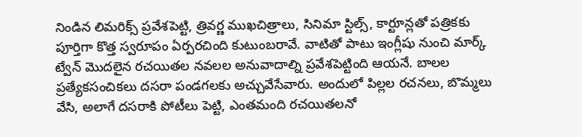నిండిన లిమరిక్స్ ప్రవేశపెట్టి, త్రివర్ణ ముఖచిత్రాలు, సినిమా స్టిల్స్, కార్టూన్లతో పత్రికకు పూర్తిగా కొత్త స్వరూపం ఏర్పరచింది కుటుంబరావే. వాటితో పాటు ఇంగ్లీషు నుంచి మార్క్ ట్వేన్ మొదలైన రచయితల నవలల అనువాదాల్ని ప్రవేశపెట్టింది ఆయనే. బాలల ప్రత్యేకసంచికలు దసరా పండగలకు అచ్చువేసేవారు. అందులో పిల్లల రచనలు, బొమ్మలు వేసి, అలాగే దసరాకి పోటీలు పెట్టి, ఎంతమంది రచయితలనో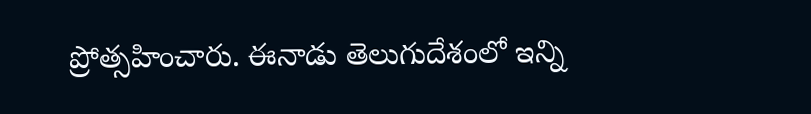ప్రోత్సహించారు. ఈనాడు తెలుగుదేశంలో ఇన్ని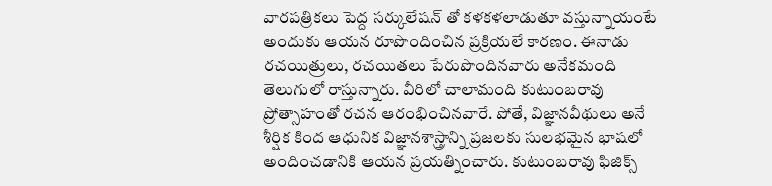వారపత్రికలు పెద్ద సర్కులేషన్ తో కళకళలాడుతూ వస్తున్నాయంటే అందుకు ఆయన రూపొందించిన ప్రక్రియలే కారణం. ఈనాడు రచయిత్రులు, రచయితలు పేరుపొందినవారు అనేకమంది తెలుగులో రాస్తున్నారు. వీరిలో చాలామంది కుటుంబరావు ప్రోత్సాహంతో రచన ఆరంభించినవారే. పోతే, విజ్ఞానవీథులు అనే శీర్షిక కింద ఆధునిక విజ్ఞానశాస్త్రాన్ని ప్రజలకు సులభమైన భాషలో అందించడానికి ఆయన ప్రయత్నించారు. కుటుంబరావు ఫిజిక్స్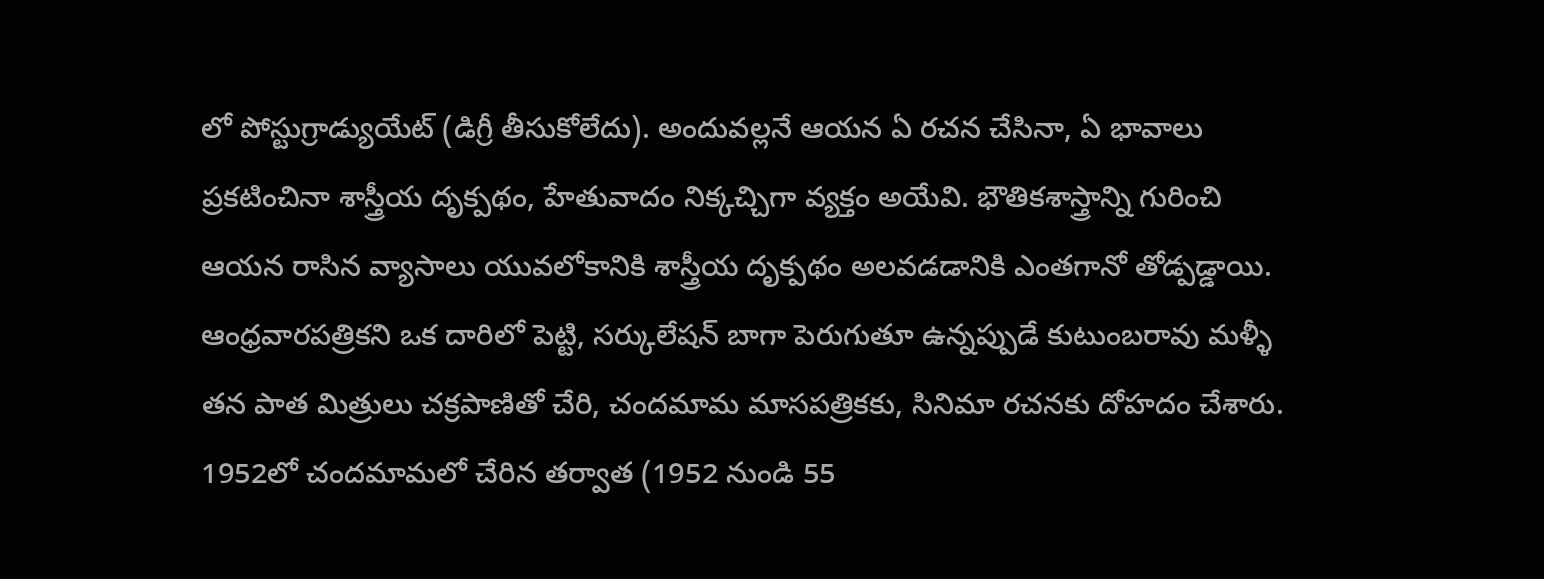లో పోస్టుగ్రాడ్యుయేట్ (డిగ్రీ తీసుకోలేదు). అందువల్లనే ఆయన ఏ రచన చేసినా, ఏ భావాలు ప్రకటించినా శాస్త్రీయ దృక్పథం, హేతువాదం నిక్కచ్చిగా వ్యక్తం అయేవి. భౌతికశాస్త్రాన్ని గురించి ఆయన రాసిన వ్యాసాలు యువలోకానికి శాస్త్రీయ దృక్పథం అలవడడానికి ఎంతగానో తోడ్పడ్డాయి.
ఆంధ్రవారపత్రికని ఒక దారిలో పెట్టి, సర్కులేషన్ బాగా పెరుగుతూ ఉన్నప్పుడే కుటుంబరావు మళ్ళీ తన పాత మిత్రులు చక్రపాణితో చేరి, చందమామ మాసపత్రికకు, సినిమా రచనకు దోహదం చేశారు. 1952లో చందమామలో చేరిన తర్వాత (1952 నుండి 55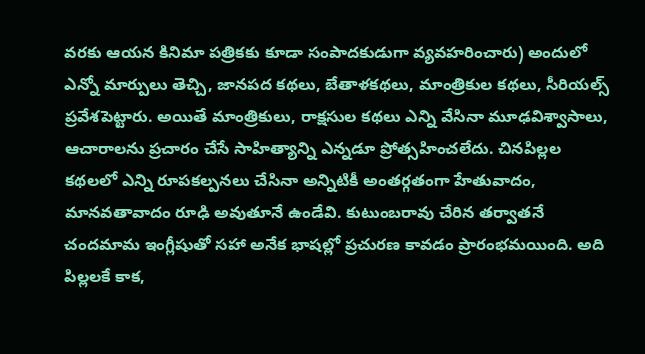వరకు ఆయన కినిమా పత్రికకు కూడా సంపాదకుడుగా వ్యవహరించారు) అందులో ఎన్నో మార్పులు తెచ్చి, జానపద కథలు, బేతాళకథలు, మాంత్రికుల కథలు, సీరియల్స్ ప్రవేశపెట్టారు. అయితే మాంత్రికులు, రాక్షసుల కథలు ఎన్ని వేసినా మూఢవిశ్వాసాలు, ఆచారాలను ప్రచారం చేసే సాహిత్యాన్ని ఎన్నడూ ప్రోత్సహించలేదు. చినపిల్లల కథలలో ఎన్ని రూపకల్పనలు చేసినా అన్నిటికీ అంతర్గతంగా హేతువాదం, మానవతావాదం రూఢి అవుతూనే ఉండేవి. కుటుంబరావు చేరిన తర్వాతనే చందమామ ఇంగ్లీషుతో సహా అనేక భాషల్లో ప్రచురణ కావడం ప్రారంభమయింది. అది పిల్లలకే కాక,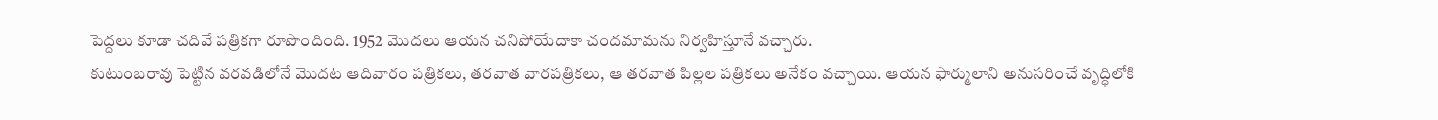పెద్దలు కూడా చదివే పత్రికగా రూపొందింది. 1952 మొదలు ఆయన చనిపోయేదాకా చందమామను నిర్వహిస్తూనే వచ్చారు.
కుటుంబరావు పెట్టిన వరవడిలోనే మొదట ఆదివారం పత్రికలు, తరవాత వారపత్రికలు, ఆ తరవాత పిల్లల పత్రికలు అనేకం వచ్చాయి. ఆయన ఫార్ములాని అనుసరించే వృద్ధిలోకి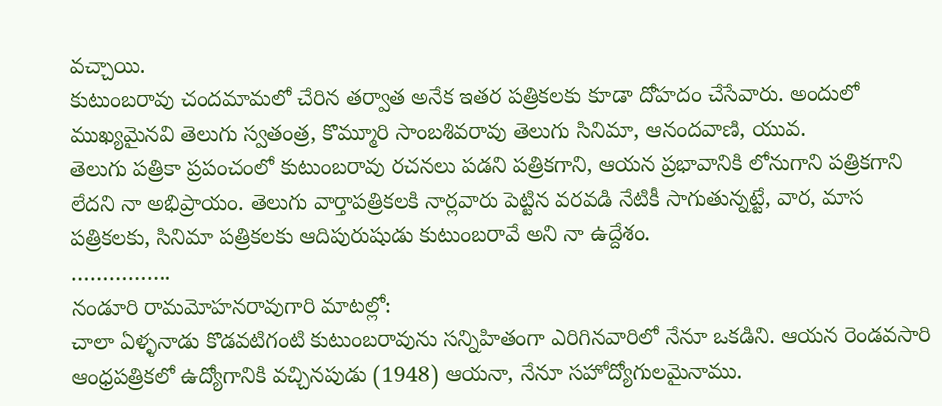వచ్చాయి.
కుటుంబరావు చందమామలో చేరిన తర్వాత అనేక ఇతర పత్రికలకు కూడా దోహదం చేసేవారు. అందులో ముఖ్యమైనవి తెలుగు స్వతంత్ర, కొమ్మూరి సాంబశివరావు తెలుగు సినిమా, ఆనందవాణి, యువ.
తెలుగు పత్రికా ప్రపంచంలో కుటుంబరావు రచనలు పడని పత్రికగాని, ఆయన ప్రభావానికి లోనుగాని పత్రికగాని లేదని నా అభిప్రాయం. తెలుగు వార్తాపత్రికలకి నార్లవారు పెట్టిన వరవడి నేటికీ సాగుతున్నట్టే, వార, మాస పత్రికలకు, సినిమా పత్రికలకు ఆదిపురుషుడు కుటుంబరావే అని నా ఉద్దేశం.
…………….
నండూరి రామమోహనరావుగారి మాటల్లో:
చాలా ఏళ్ళనాడు కొడవటిగంటి కుటుంబరావును సన్నిహితంగా ఎరిగినవారిలో నేనూ ఒకడిని. ఆయన రెండవసారి ఆంధ్రపత్రికలో ఉద్యోగానికి వచ్చినపుడు (1948) ఆయనా, నేనూ సహోద్యోగులమైనాము.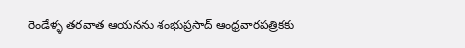రెండేళ్ళ తరవాత ఆయనను శంభుప్రసాద్ ఆంధ్రవారపత్రికకు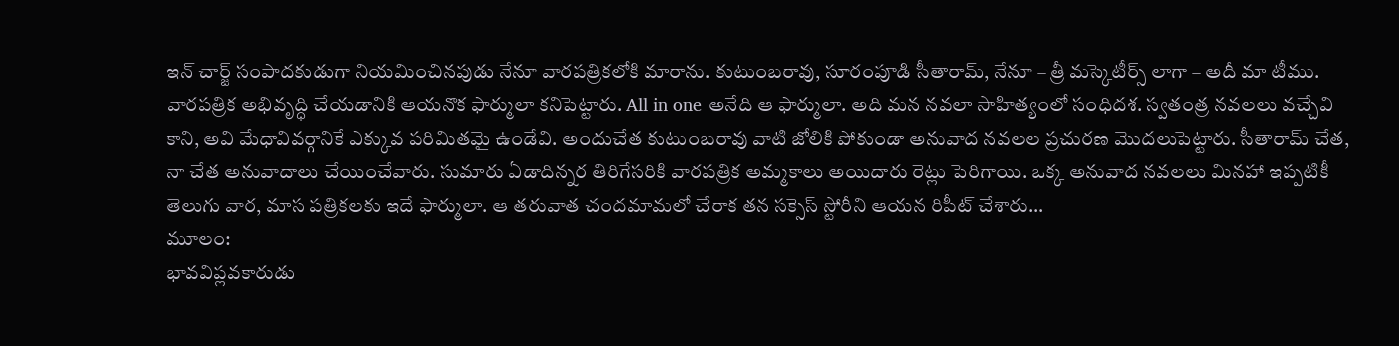ఇన్ చార్జ్ సంపాదకుడుగా నియమించినపుడు నేనూ వారపత్రికలోకి మారాను. కుటుంబరావు, సూరంపూడి సీతారామ్, నేనూ – త్రీ మస్కెటీర్స్ లాగా – అదీ మా టీము.
వారపత్రిక అభివృద్ధి చేయడానికి ఆయనొక ఫార్ములా కనిపెట్టారు. All in one అనేది ఆ ఫార్ములా. అది మన నవలా సాహిత్యంలో సంధిదశ. స్వతంత్ర నవలలు వచ్చేవి కాని, అవి మేధావివర్గానికే ఎక్కువ పరిమితమై ఉండేవి. అందుచేత కుటుంబరావు వాటి జోలికి పోకుండా అనువాద నవలల ప్రచురణ మొదలుపెట్టారు. సీతారామ్ చేత, నా చేత అనువాదాలు చేయించేవారు. సుమారు ఏడాదిన్నర తిరిగేసరికి వారపత్రిక అమ్మకాలు అయిదారు రెట్లు పెరిగాయి. ఒక్క అనువాద నవలలు మినహా ఇప్పటికీ తెలుగు వార, మాస పత్రికలకు ఇదే ఫార్ములా. ఆ తరువాత చందమామలో చేరాక తన సక్సెస్ స్టోరీని ఆయన రిపీట్ చేశారు…
మూలం:
భావవిప్లవకారుడు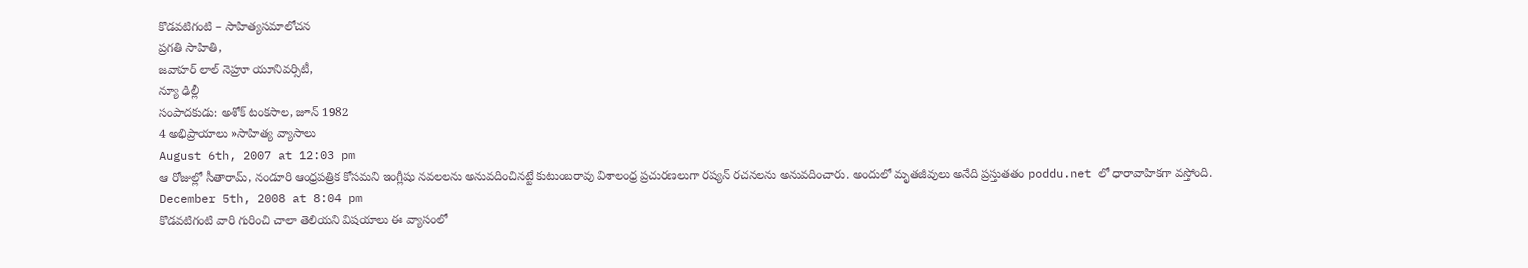కొడవటిగంటి – సాహిత్యసమాలోచన
ప్రగతి సాహితి,
జవాహర్ లాల్ నెహ్రూ యూనివర్సిటీ,
న్యూ ఢిల్లీ
సంపాదకుడు: అశోక్ టంకసాల, జూన్ 1982
4 అభిప్రాయాలు »సాహిత్య వ్యాసాలు
August 6th, 2007 at 12:03 pm
ఆ రోజుల్లో సీతారామ్, నండూరి ఆంధ్రపత్రిక కోసమని ఇంగ్లీషు నవలలను అనువదించినట్టే కుటుంబరావు విశాలంధ్ర ప్రచురణలుగా రష్యన్ రచనలను అనువదించారు. అందులో మృతజీవులు అనేది ప్రస్తుతతం poddu.net లో ధారావాహికగా వస్తోంది.
December 5th, 2008 at 8:04 pm
కొడవటిగంటి వారి గురించి చాలా తెలియని విషయాలు ఈ వ్యాసంలో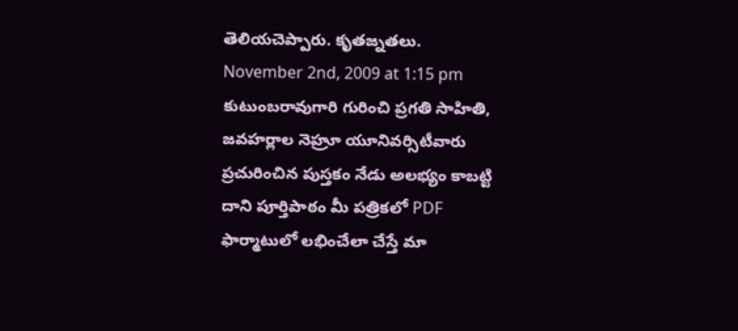తెలియచెప్పారు. కృతజ్నతలు.
November 2nd, 2009 at 1:15 pm
కుటుంబరావుగారి గురించి ప్రగతి సాహితి, జవహర్లాల నెహ్రూ యూనివర్సిటీవారు ప్రచురించిన పుస్తకం నేడు అలభ్యం కాబట్టి దాని పూర్తిపాఠం మీ పత్రికలో PDF ఫార్మాటులో లభించేలా చేస్తే మా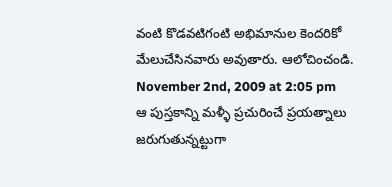వంటి కొడవటిగంటి అభిమానుల కెందరికో మేలుచేసినవారు అవుతారు. ఆలోచించండి.
November 2nd, 2009 at 2:05 pm
ఆ పుస్తకాన్ని మళ్ళీ ప్రచురించే ప్రయత్నాలు జరుగుతున్నట్టుగా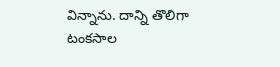విన్నాను. దాన్ని తొలిగా టంకసాల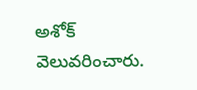అశోక్ వెలువరించారు.